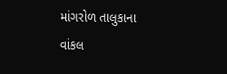માંગરોળ તાલુકાના વાંકલ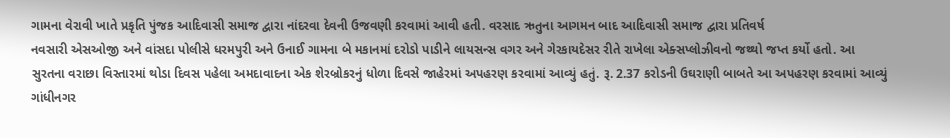ગામના વેરાવી ખાતે પ્રકૃતિ પુંજક આદિવાસી સમાજ દ્વારા નાંદરવા દેવની ઉજવણી કરવામાં આવી હતી. વરસાદ ઋતુના આગમન બાદ આદિવાસી સમાજ દ્વારા પ્રતિવર્ષ
નવસારી એસઓજી અને વાંસદા પોલીસે ધરમપુરી અને ઉનાઈ ગામના બે મકાનમાં દરોડો પાડીને લાયસન્સ વગર અને ગેરકાયદેસર રીતે રાખેલા એક્સપ્લોઝીવનો જથ્થો જપ્ત કર્યો હતો. આ
સુરતના વરાછા વિસ્તારમાં થોડા દિવસ પહેલા અમદાવાદના એક શેરબ્રોકરનું ધોળા દિવસે જાહેરમાં અપહરણ કરવામાં આવ્યું હતું. રૂ. 2.37 કરોડની ઉઘરાણી બાબતે આ અપહરણ કરવામાં આવ્યું
ગાંધીનગર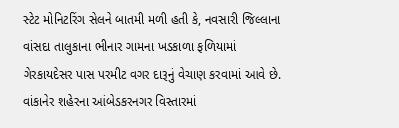સ્ટેટ મોનિટરિંગ સેલને બાતમી મળી હતી કે, નવસારી જિલ્લાના વાંસદા તાલુકાના ભીનાર ગામના ખડકાળા ફળિયામાં ગેરકાયદેસર પાસ પરમીટ વગર દારૂનું વેચાણ કરવામાં આવે છે.
વાંકાનેર શહેરના આંબેડકરનગર વિસ્તારમાં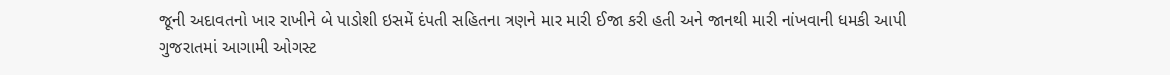જૂની અદાવતનો ખાર રાખીને બે પાડોશી ઇસમેં દંપતી સહિતના ત્રણને માર મારી ઈજા કરી હતી અને જાનથી મારી નાંખવાની ધમકી આપી
ગુજરાતમાં આગામી ઓગસ્ટ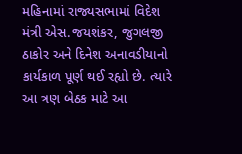મહિનામાં રાજ્યસભામાં વિદેશ મંત્રી એસ.જયશંકર, જુગલજી ઠાકોર અને દિનેશ અનાવડીયાનો કાર્યકાળ પૂર્ણ થઈ રહ્યો છે. ત્યારે આ ત્રણ બેઠક માટે આ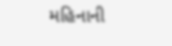મહિનાની